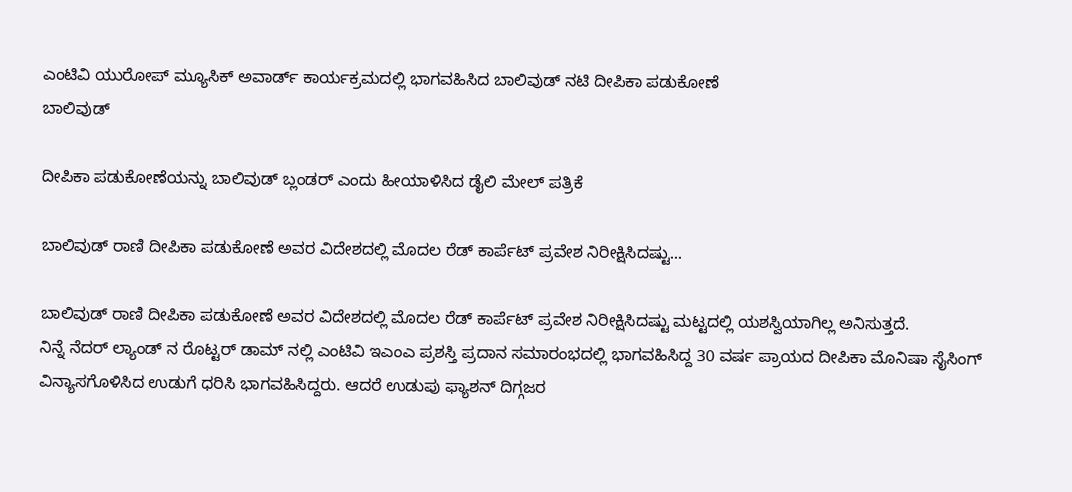ಎಂಟಿವಿ ಯುರೋಪ್ ಮ್ಯೂಸಿಕ್ ಅವಾರ್ಡ್ ಕಾರ್ಯಕ್ರಮದಲ್ಲಿ ಭಾಗವಹಿಸಿದ ಬಾಲಿವುಡ್ ನಟಿ ದೀಪಿಕಾ ಪಡುಕೋಣೆ
ಬಾಲಿವುಡ್

ದೀಪಿಕಾ ಪಡುಕೋಣೆಯನ್ನು ಬಾಲಿವುಡ್ ಬ್ಲಂಡರ್ ಎಂದು ಹೀಯಾಳಿಸಿದ ಡೈಲಿ ಮೇಲ್ ಪತ್ರಿಕೆ

ಬಾಲಿವುಡ್ ರಾಣಿ ದೀಪಿಕಾ ಪಡುಕೋಣೆ ಅವರ ವಿದೇಶದಲ್ಲಿ ಮೊದಲ ರೆಡ್ ಕಾರ್ಪೆಟ್ ಪ್ರವೇಶ ನಿರೀಕ್ಷಿಸಿದಷ್ಟು...

ಬಾಲಿವುಡ್ ರಾಣಿ ದೀಪಿಕಾ ಪಡುಕೋಣೆ ಅವರ ವಿದೇಶದಲ್ಲಿ ಮೊದಲ ರೆಡ್ ಕಾರ್ಪೆಟ್ ಪ್ರವೇಶ ನಿರೀಕ್ಷಿಸಿದಷ್ಟು ಮಟ್ಟದಲ್ಲಿ ಯಶಸ್ವಿಯಾಗಿಲ್ಲ ಅನಿಸುತ್ತದೆ.
ನಿನ್ನೆ ನೆದರ್ ಲ್ಯಾಂಡ್ ನ ರೊಟ್ಟರ್ ಡಾಮ್ ನಲ್ಲಿ ಎಂಟಿವಿ ಇಎಂಎ ಪ್ರಶಸ್ತಿ ಪ್ರದಾನ ಸಮಾರಂಭದಲ್ಲಿ ಭಾಗವಹಿಸಿದ್ದ 30 ವರ್ಷ ಪ್ರಾಯದ ದೀಪಿಕಾ ಮೊನಿಷಾ ಸೈಸಿಂಗ್ ವಿನ್ಯಾಸಗೊಳಿಸಿದ ಉಡುಗೆ ಧರಿಸಿ ಭಾಗವಹಿಸಿದ್ದರು. ಆದರೆ ಉಡುಪು ಫ್ಯಾಶನ್ ದಿಗ್ಗಜರ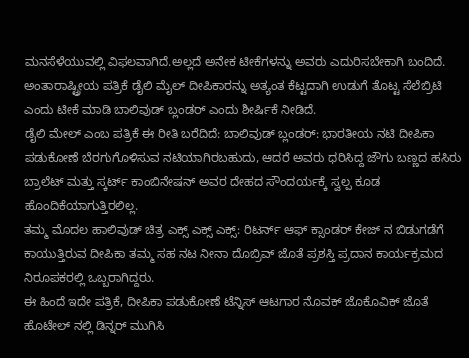ಮನಸೆಳೆಯುವಲ್ಲಿ ವಿಫಲವಾಗಿದೆ.ಅಲ್ಲದೆ ಅನೇಕ ಟೀಕೆಗಳನ್ನು ಅವರು ಎದುರಿಸಬೇಕಾಗಿ ಬಂದಿದೆ.
ಅಂತಾರಾಷ್ಟ್ರೀಯ ಪತ್ರಿಕೆ ಡೈಲಿ ಮೈಲ್ ದೀಪಿಕಾರನ್ನು ಅತ್ಯಂತ ಕೆಟ್ಟದಾಗಿ ಉಡುಗೆ ತೊಟ್ಟ ಸೆಲೆಬ್ರಿಟಿ ಎಂದು ಟೀಕೆ ಮಾಡಿ ಬಾಲಿವುಡ್ ಬ್ಲಂಡರ್ ಎಂದು ಶೀರ್ಷಿಕೆ ನೀಡಿದೆ.
ಡೈಲಿ ಮೇಲ್ ಎಂಬ ಪತ್ರಿಕೆ ಈ ರೀತಿ ಬರೆದಿದೆ: ಬಾಲಿವುಡ್ ಬ್ಲಂಡರ್: ಭಾರತೀಯ ನಟಿ ದೀಪಿಕಾ ಪಡುಕೋಣೆ ಬೆರಗುಗೊಳಿಸುವ ನಟಿಯಾಗಿರಬಹುದು, ಆದರೆ ಅವರು ಧರಿಸಿದ್ದ ಜೌಗು ಬಣ್ಣದ ಹಸಿರು ಬ್ರಾಲೆಟ್ ಮತ್ತು ಸ್ಕರ್ಟ್ ಕಾಂಬಿನೇಷನ್ ಅವರ ದೇಹದ ಸೌಂದರ್ಯಕ್ಕೆ ಸ್ವಲ್ಪ ಕೂಡ ಹೊಂದಿಕೆಯಾಗುತ್ತಿರಲಿಲ್ಲ.
ತಮ್ಮ ಮೊದಲ ಹಾಲಿವುಡ್ ಚಿತ್ರ ಎಕ್ಸ್ ಎಕ್ಸ್ ಎಕ್ಸ್: ರಿಟರ್ನ್ ಆಫ್ ಕ್ಸಾಂಡರ್ ಕೇಜ್ ನ ಬಿಡುಗಡೆಗೆ ಕಾಯುತ್ತಿರುವ ದೀಪಿಕಾ ತಮ್ಮ ಸಹ ನಟ ನೀನಾ ದೊಬ್ರಿವ್ ಜೊತೆ ಪ್ರಶಸ್ತಿ ಪ್ರದಾನ ಕಾರ್ಯಕ್ರಮದ ನಿರೂಪಕರಲ್ಲಿ ಒಬ್ಬರಾಗಿದ್ದರು.
ಈ ಹಿಂದೆ ಇದೇ ಪತ್ರಿಕೆ, ದೀಪಿಕಾ ಪಡುಕೋಣೆ ಟೆನ್ನಿಸ್ ಆಟಗಾರ ನೊವಕ್ ಜೊಕೊವಿಕ್ ಜೊತೆ ಹೊಟೇಲ್ ನಲ್ಲಿ ಡಿನ್ನರ್ ಮುಗಿಸಿ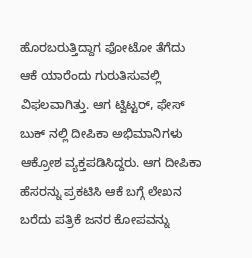ಹೊರಬರುತ್ತಿದ್ದಾಗ ಫೋಟೋ ತೆಗೆದು ಆಕೆ ಯಾರೆಂದು ಗುರುತಿಸುವಲ್ಲಿ ವಿಫಲವಾಗಿತ್ತು. ಆಗ ಟ್ವಿಟ್ಟರ್, ಫೇಸ್ ಬುಕ್ ನಲ್ಲಿ ದೀಪಿಕಾ ಅಭಿಮಾನಿಗಳು ಆಕ್ರೋಶ ವ್ಯಕ್ತಪಡಿಸಿದ್ದರು. ಆಗ ದೀಪಿಕಾ ಹೆಸರನ್ನು ಪ್ರಕಟಿಸಿ ಆಕೆ ಬಗ್ಗೆ ಲೇಖನ ಬರೆದು ಪತ್ರಿಕೆ ಜನರ ಕೋಪವನ್ನು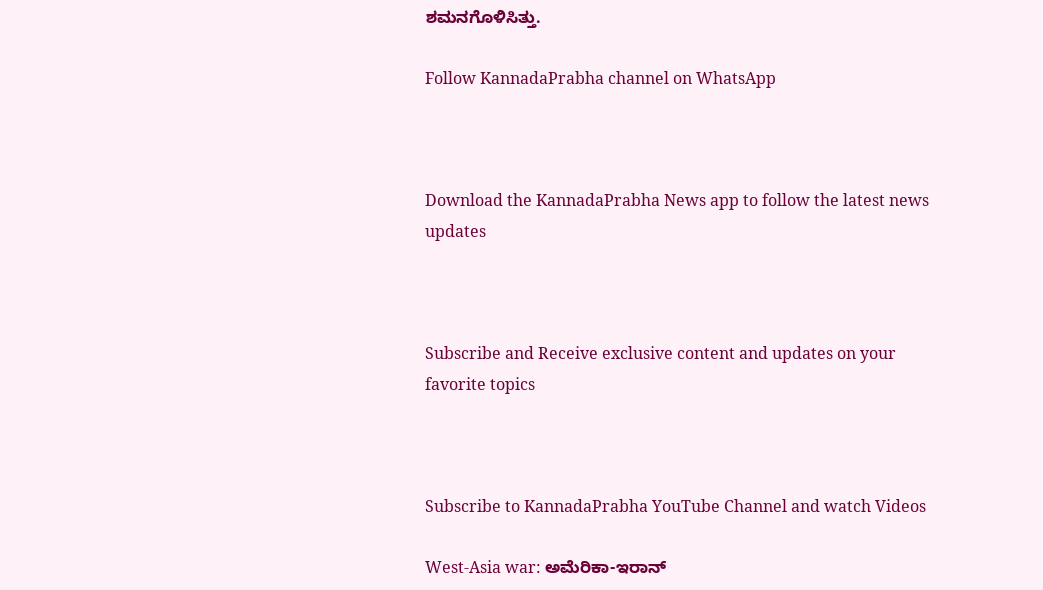ಶಮನಗೊಳಿಸಿತ್ತು.

Follow KannadaPrabha channel on WhatsApp



Download the KannadaPrabha News app to follow the latest news updates



Subscribe and Receive exclusive content and updates on your favorite topics



Subscribe to KannadaPrabha YouTube Channel and watch Videos

West-Asia war: ಅಮೆರಿಕಾ-ಇರಾನ್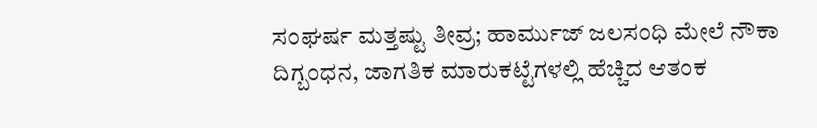ಸಂಘರ್ಷ ಮತ್ತಷ್ಟು ತೀವ್ರ; ಹಾರ್ಮುಜ್ ಜಲಸಂಧಿ ಮೇಲೆ ನೌಕಾ ದಿಗ್ಬಂಧನ, ಜಾಗತಿಕ ಮಾರುಕಟ್ಟೆಗಳಲ್ಲಿ ಹೆಚ್ಚಿದ ಆತಂಕ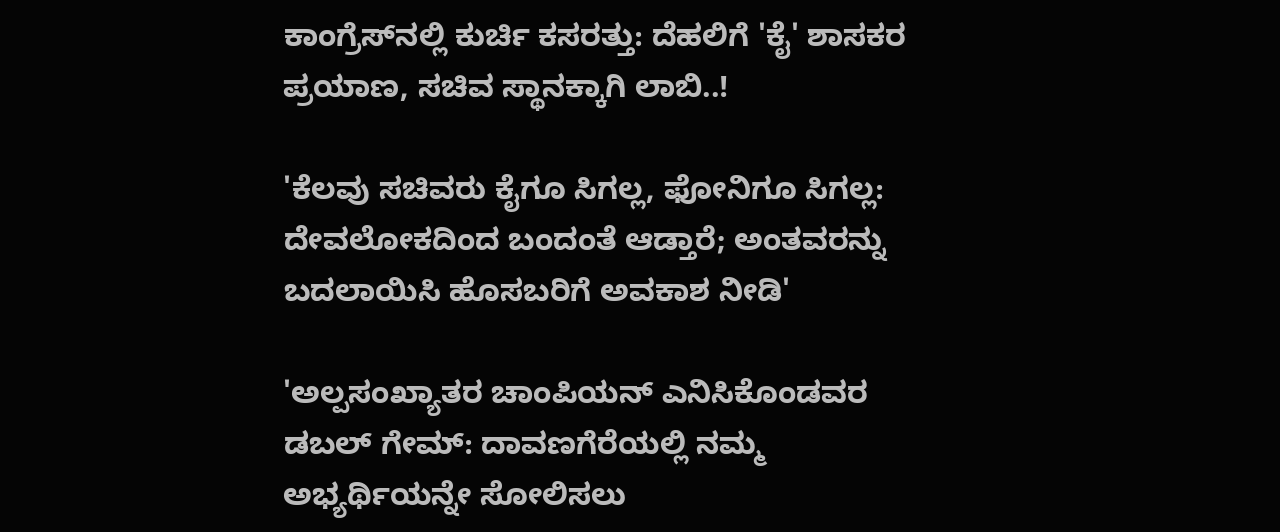ಕಾಂಗ್ರೆಸ್‌ನಲ್ಲಿ ಕುರ್ಚಿ ಕಸರತ್ತು: ದೆಹಲಿಗೆ 'ಕೈ' ಶಾಸಕರ ಪ್ರಯಾಣ, ಸಚಿವ ಸ್ಥಾನಕ್ಕಾಗಿ ಲಾಬಿ..!

'ಕೆಲವು ಸಚಿವರು ಕೈಗೂ ಸಿಗಲ್ಲ, ಫೋನಿಗೂ ಸಿಗಲ್ಲ: ದೇವಲೋಕದಿಂದ ಬಂದಂತೆ ಆಡ್ತಾರೆ; ಅಂತವರನ್ನು ಬದಲಾಯಿಸಿ ಹೊಸಬರಿಗೆ ಅವಕಾಶ ನೀಡಿ'

'ಅಲ್ಪಸಂಖ್ಯಾತರ ಚಾಂಪಿಯನ್‌ ಎನಿಸಿಕೊಂಡವರ ಡಬಲ್‌ ಗೇಮ್‌: ದಾವಣಗೆರೆಯಲ್ಲಿ ನಮ್ಮ ಅಭ್ಯರ್ಥಿಯನ್ನೇ ಸೋಲಿಸಲು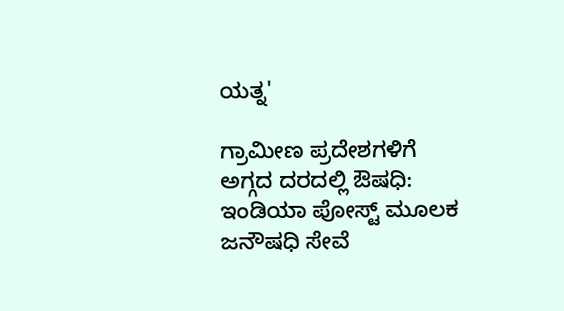ಯತ್ನ'

ಗ್ರಾಮೀಣ ಪ್ರದೇಶಗಳಿಗೆ ಅಗ್ಗದ ದರದಲ್ಲಿ ಔಷಧಿ: ಇಂಡಿಯಾ ಪೋಸ್ಟ್‌ ಮೂಲಕ ಜನೌಷಧಿ ಸೇವೆ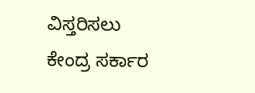ವಿಸ್ತರಿಸಲು ಕೇಂದ್ರ ಸರ್ಕಾರ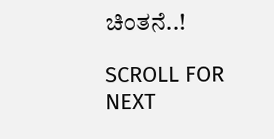ಚಿಂತನೆ..!

SCROLL FOR NEXT